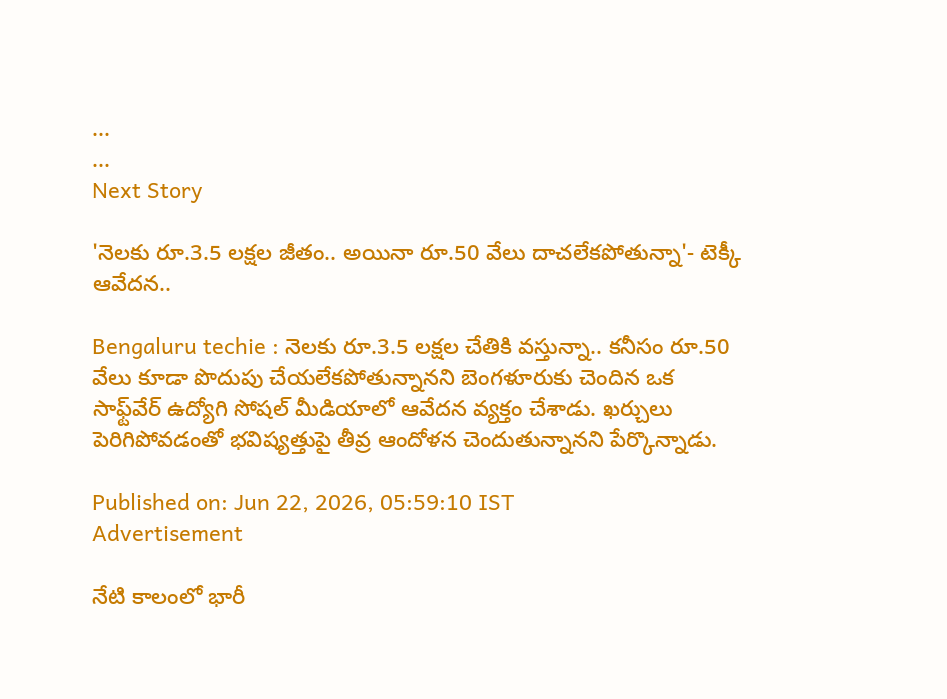...
...
Next Story

'నెలకు రూ.3.5 లక్షల జీతం.. అయినా రూ.50 వేలు దాచలేకపోతున్నా'- టెక్కీ ఆవేదన..

Bengaluru techie : నెలకు రూ.3.5 లక్షల చేతికి వస్తున్నా.. కనీసం రూ.50 వేలు కూడా పొదుపు చేయలేకపోతున్నానని బెంగళూరుకు చెందిన ఒక సాఫ్ట్‌వేర్ ఉద్యోగి సోషల్ మీడియాలో ఆవేదన వ్యక్తం చేశాడు. ఖర్చులు పెరిగిపోవడంతో భవిష్యత్తుపై తీవ్ర ఆందోళన చెందుతున్నానని పేర్కొన్నాడు.

Published on: Jun 22, 2026, 05:59:10 IST
Advertisement

నేటి కాలంలో భారీ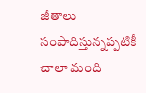జీతాలు సంపాదిస్తున్నప్పటికీ చాలా మంది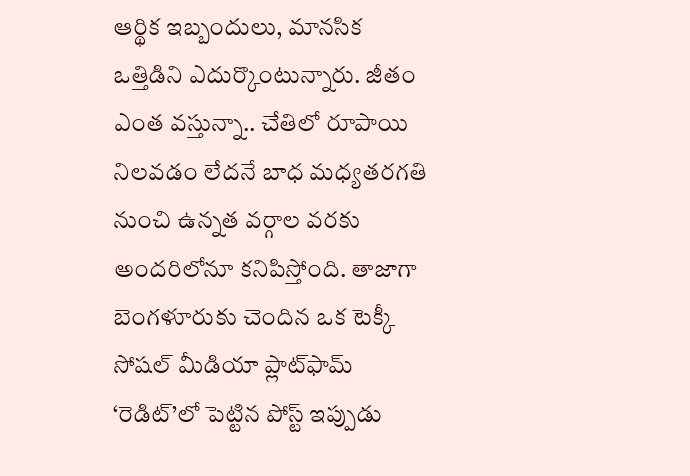ఆర్థిక ఇబ్బందులు, మానసిక ఒత్తిడిని ఎదుర్కొంటున్నారు. జీతం ఎంత వస్తున్నా.. చేతిలో రూపాయి నిలవడం లేదనే బాధ మధ్యతరగతి నుంచి ఉన్నత వర్గాల వరకు అందరిలోనూ కనిపిస్తోంది. తాజాగా బెంగళూరుకు చెందిన ఒక టెక్కీ సోషల్ మీడియా ప్లాట్‌ఫామ్ ‘రెడిట్’లో పెట్టిన పోస్ట్ ఇప్పుడు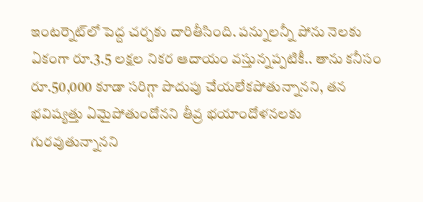ఇంటర్నెట్‌లో పెద్ద చర్చకు దారితీసింది. పన్నులన్నీ పోను నెలకు ఏకంగా రూ.3.5 లక్షల నికర ఆదాయం వస్తున్నప్పటికీ.. తాను కనీసం రూ.50,000 కూడా సరిగ్గా పొదుపు చేయలేకపోతున్నానని, తన భవిష్యత్తు ఏమైపోతుందోనని తీవ్ర భయాందోళనలకు గురవుతున్నానని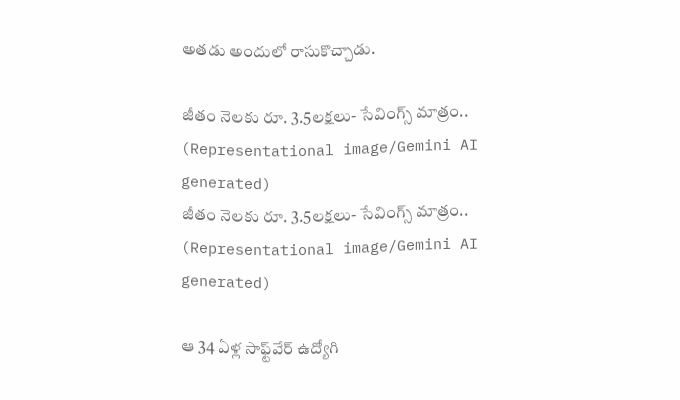అతడు అందులో రాసుకొచ్చాడు.

జీతం నెలకు రూ. 3.5లక్షలు- సేవింగ్స్ మాత్రం.. (Representational image/Gemini AI generated)
జీతం నెలకు రూ. 3.5లక్షలు- సేవింగ్స్ మాత్రం.. (Representational image/Gemini AI generated)

ఆ 34 ఏళ్ల సాఫ్ట్‌వేర్ ఉద్యోగి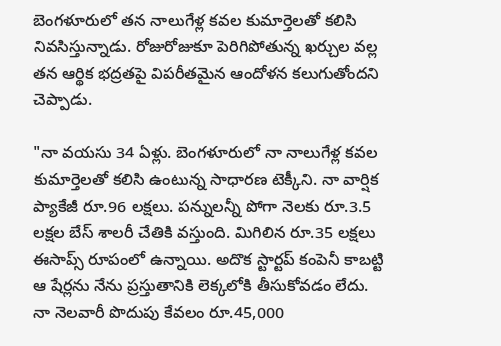బెంగళూరులో తన నాలుగేళ్ల కవల కుమార్తెలతో కలిసి నివసిస్తున్నాడు. రోజురోజుకూ పెరిగిపోతున్న ఖర్చుల వల్ల తన ఆర్థిక భద్రతపై విపరీతమైన ఆందోళన కలుగుతోందని చెప్పాడు.

"నా వయసు 34 ఏళ్లు. బెంగళూరులో నా నాలుగేళ్ల కవల కుమార్తెలతో కలిసి ఉంటున్న సాధారణ టెక్కీని. నా వార్షిక ప్యాకేజీ రూ.96 లక్షలు. పన్నులన్నీ పోగా నెలకు రూ.3.5 లక్షల బేస్ శాలరీ చేతికి వస్తుంది. మిగిలిన రూ.35 లక్షలు ఈసాప్స్ రూపంలో ఉన్నాయి. అదొక స్టార్టప్ కంపెనీ కాబట్టి ఆ షేర్లను నేను ప్రస్తుతానికి లెక్కలోకి తీసుకోవడం లేదు. నా నెలవారీ పొదుపు కేవలం రూ.45,000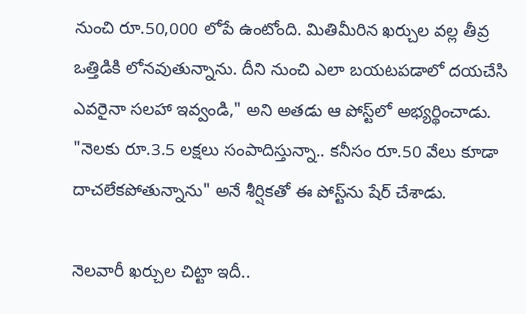నుంచి రూ.50,000 లోపే ఉంటోంది. మితిమీరిన ఖర్చుల వల్ల తీవ్ర ఒత్తిడికి లోనవుతున్నాను. దీని నుంచి ఎలా బయటపడాలో దయచేసి ఎవరైనా సలహా ఇవ్వండి," అని అతడు ఆ పోస్ట్‌లో అభ్యర్థించాడు. "నెలకు రూ.3.5 లక్షలు సంపాదిస్తున్నా.. కనీసం రూ.50 వేలు కూడా దాచలేకపోతున్నాను" అనే శీర్షికతో ఈ పోస్ట్‌ను షేర్ చేశాడు.

నెలవారీ ఖర్చుల చిట్టా ఇదీ..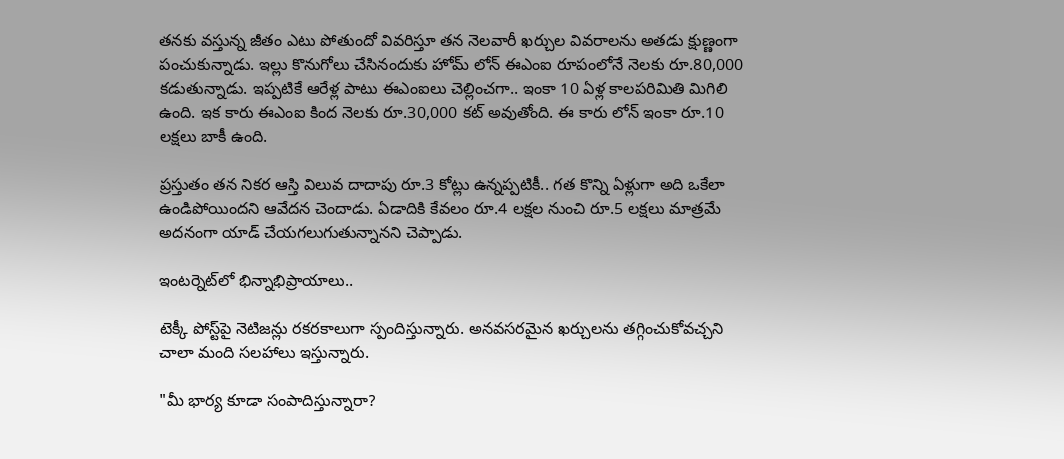తనకు వస్తున్న జీతం ఎటు పోతుందో వివరిస్తూ తన నెలవారీ ఖర్చుల వివరాలను అతడు క్షుణ్ణంగా పంచుకున్నాడు. ఇల్లు కొనుగోలు చేసినందుకు హోమ్ లోన్ ఈఎంఐ రూపంలోనే నెలకు రూ.80,000 కడుతున్నాడు. ఇప్పటికే ఆరేళ్ల పాటు ఈఎంఐలు చెల్లించగా.. ఇంకా 10 ఏళ్ల కాలపరిమితి మిగిలి ఉంది. ఇక కారు ఈఎంఐ కింద నెలకు రూ.30,000 కట్ అవుతోంది. ఈ కారు లోన్ ఇంకా రూ.10 లక్షలు బాకీ ఉంది.

ప్రస్తుతం తన నికర ఆస్తి విలువ దాదాపు రూ.3 కోట్లు ఉన్నప్పటికీ.. గత కొన్ని ఏళ్లుగా అది ఒకేలా ఉండిపోయిందని ఆవేదన చెందాడు. ఏడాదికి కేవలం రూ.4 లక్షల నుంచి రూ.5 లక్షలు మాత్రమే అదనంగా యాడ్ చేయగలుగుతున్నానని చెప్పాడు.

ఇంటర్నెట్‌లో భిన్నాభిప్రాయాలు..

టెక్కీ పోస్ట్‌పై నెటిజన్లు రకరకాలుగా స్పందిస్తున్నారు. అనవసరమైన ఖర్చులను తగ్గించుకోవచ్చని చాలా మంది సలహాలు ఇస్తున్నారు.

"మీ భార్య కూడా సంపాదిస్తున్నారా?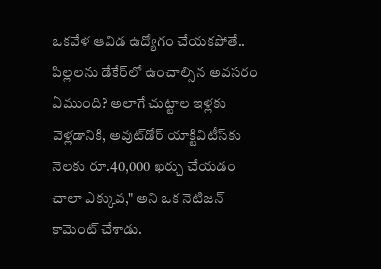ఒకవేళ ఆవిడ ఉద్యోగం చేయకపోతే.. పిల్లలను డేకేర్‌లో ఉంచాల్సిన అవసరం ఏముంది? అలాగే చుట్టాల ఇళ్లకు వెళ్లడానికి, అవుట్‌డోర్ యాక్టివిటీస్‌కు నెలకు రూ.40,000 ఖర్చు చేయడం చాలా ఎక్కువ," అని ఒక నెటిజన్ కామెంట్ చేశాడు.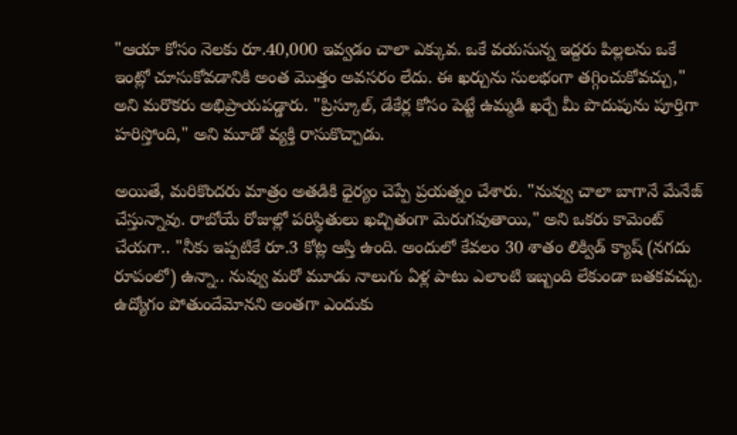"ఆయా కోసం నెలకు రూ.40,000 ఇవ్వడం చాలా ఎక్కువ. ఒకే వయసున్న ఇద్దరు పిల్లలను ఒకే ఇంట్లో చూసుకోవడానికి అంత మొత్తం అవసరం లేదు. ఈ ఖర్చును సులభంగా తగ్గించుకోవచ్చు," అని మరొకరు అభిప్రాయపడ్డారు. "ప్రిస్కూల్, డేకేర్ల కోసం పెట్టే ఉమ్మడి ఖర్చే మీ పొదుపును పూర్తిగా హరిస్తోంది," అని మూడో వ్యక్తి రాసుకొచ్చాడు.

అయితే, మరికొందరు మాత్రం అతడికి ధైర్యం చెప్పే ప్రయత్నం చేశారు. "నువ్వు చాలా బాగానే మేనేజ్ చేస్తున్నావు. రాబోయే రోజుల్లో పరిస్థితులు ఖచ్చితంగా మెరుగవుతాయి," అని ఒకరు కామెంట్ చేయగా.. "నీకు ఇప్పటికే రూ.3 కోట్ల ఆస్తి ఉంది. అందులో కేవలం 30 శాతం లిక్విడ్ క్యాష్ (నగదు రూపంలో) ఉన్నా.. నువ్వు మరో మూడు నాలుగు ఏళ్ల పాటు ఎలాంటి ఇబ్బంది లేకుండా బతకవచ్చు. ఉద్యోగం పోతుందేమోనని అంతగా ఎందుకు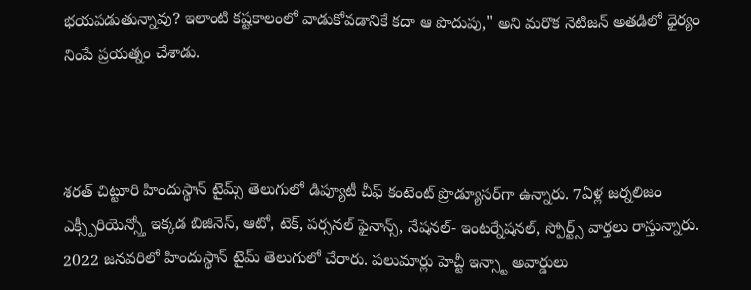భయపడుతున్నావు? ఇలాంటి కష్టకాలంలో వాడుకోవడానికే కదా ఆ పొదుపు," అని మరొక నెటిజన్ అతడిలో ధైర్యం నింపే ప్రయత్నం చేశాడు.



శరత్ చిట్టూరి హిందుస్థాన్ టైమ్స్ తెలుగులో డిప్యూటీ చీఫ్ కంటెంట్ ప్రొడ్యూసర్‌గా ఉన్నారు. 7ఏళ్ల జర్నలిజం ఎక్స్పీరియెన్స్తో ఇక్కడ బిజినెస్, ఆటో, టెక్, పర్సనల్ ఫైనాన్స్, నేషనల్- ఇంటర్నేషనల్, స్పోర్ట్స్ వార్తలు రాస్తున్నారు. 2022 జనవరిలో హిందుస్థాన్ టైమ్ తెలుగులో చేరారు. పలుమార్లు హెచ్టీ ఇన్స్టా అవార్డులు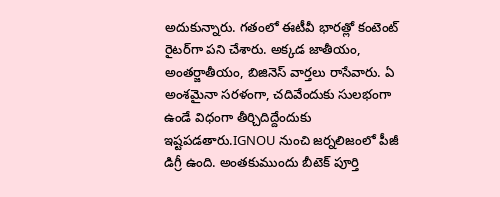అదుకున్నారు. గతంలో ఈటీవీ భారత్లో కంటెంట్ రైటర్‌గా పని చేశారు. అక్కడ జాతీయం, అంతర్జాతీయం, బిజినెస్ వార్తలు రాసేవారు. ఏ అంశమైనా సరళంగా, చదివేందుకు సులభంగా ఉండే విధంగా తీర్చిదిద్దేందుకు ఇష్టపడతారు.IGNOU నుంచి జర్నలిజంలో పీజీ డిగ్రీ ఉంది. అంతకుముందు బీటెక్ పూర్తి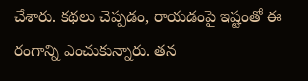చేశారు. కథలు చెప్పడం, రాయడంపై ఇష్టంతో ఈ రంగాన్ని ఎంచుకున్నారు. తన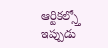ఆర్టికల్స్తో ఇప్పుడు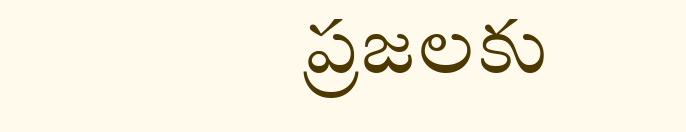ప్రజలకు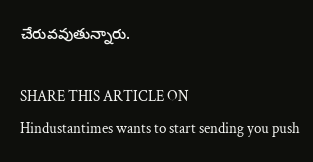చేరువవుతున్నారు.

SHARE THIS ARTICLE ON
Hindustantimes wants to start sending you push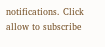notifications. Click allow to subscribe